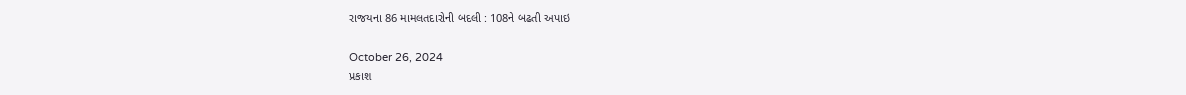રાજયના 86 મામલતદારોની બદલી : 108ને બઢતી અપાઇ

October 26, 2024
પ્રકાશ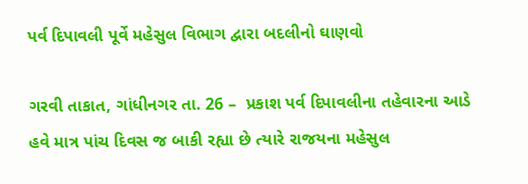પર્વ દિપાવલી પૂર્વે મહેસુલ વિભાગ દ્વારા બદલીનો ઘાણવો

ગરવી તાકાત, ગાંધીનગર તા. 26 –  પ્રકાશ પર્વ દિપાવલીના તહેવારના આડે હવે માત્ર પાંચ દિવસ જ બાકી રહ્યા છે ત્યારે રાજયના મહેસુલ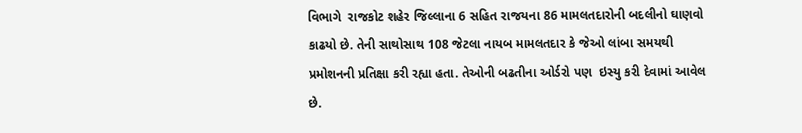વિભાગે  રાજકોટ શહેર જિલ્લાના 6 સહિત રાજયના 86 મામલતદારોની બદલીનો ઘાણવો કાઢયો છે. તેની સાથોસાથ 108 જેટલા નાયબ મામલતદાર કે જેઓ લાંબા સમયથી પ્રમોશનની પ્રતિક્ષા કરી રહ્યા હતા. તેઓની બઢતીના ઓર્ડરો પણ  ઇસ્યુ કરી દેવામાં આવેલ છે.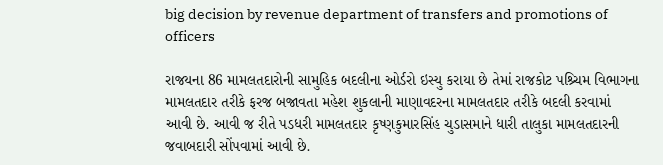big decision by revenue department of transfers and promotions of officers

રાજયના 86 મામલતદારોની સામુહિક બદલીના ઓર્ડરો ઇસ્યુ કરાયા છે તેમાં રાજકોટ પશ્ર્ચિમ વિભાગના મામલતદાર તરીકે ફરજ બજાવતા મહેશ શુકલાની માણાવદરના મામલતદાર તરીકે બદલી કરવામાં આવી છે. આવી જ રીતે પડધરી મામલતદાર કૃષ્ણકુમારસિંહ ચુડાસમાને ધારી તાલુકા મામલતદારની જવાબદારી સોંપવામાં આવી છે.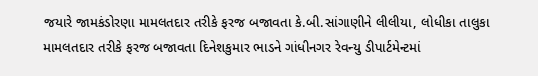જયારે જામકંડોરણા મામલતદાર તરીકે ફરજ બજાવતા કે.બી.સાંગાણીને લીલીયા, લોધીકા તાલુકા મામલતદાર તરીકે ફરજ બજાવતા દિનેશકુમાર ભાડને ગાંધીનગર રેવન્યુ ડીપાર્ટમેન્ટમાં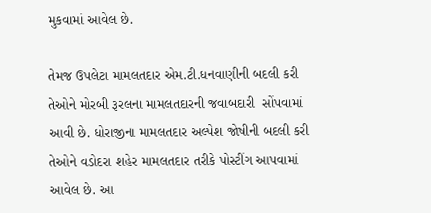મુકવામાં આવેલ છે.

તેમજ ઉપલેટા મામલતદાર એમ.ટી.ધનવાણીની બદલી કરી તેઓને મોરબી રૂરલના મામલતદારની જવાબદારી  સોંપવામાં આવી છે. ધોરાજીના મામલતદાર અલ્પેશ જોષીની બદલી કરી તેઓને વડોદરા શહેર મામલતદાર તરીકે પોસ્ટીંગ આપવામાં આવેલ છે. આ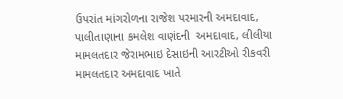ઉપરાંત માંગરોળના રાજેશ પરમારની અમદાવાદ, પાલીતાણાના કમલેશ વાણંદની  અમદાવાદ, લીલીયા મામલતદાર જેરામભાઇ દેસાઇની આરટીઓ રીકવરી મામલતદાર અમદાવાદ ખાતે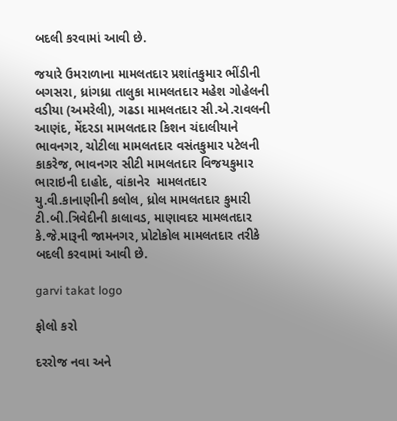બદલી કરવામાં આવી છે.

જયારે ઉમરાળાના મામલતદાર પ્રશાંતકુમાર ભીંડીની બગસરા, ધ્રાંગધ્રા તાલુકા મામલતદાર મહેશ ગોહેલની   વડીયા (અમરેલી), ગઢડા મામલતદાર સી.એ.રાવલની આણંદ, મેંદરડા મામલતદાર કિશન ચંદાલીયાને ભાવનગર, ચોટીલા મામલતદાર વસંતકુમાર પટેલની કાકરેજ, ભાવનગર સીટી મામલતદાર વિજયકુમાર ભારાઇની દાહોદ, વાંકાનેર  મામલતદાર યુ.વી.કાનાણીની કલોલ, ધ્રોલ મામલતદાર કુમારી ટી.બી.ત્રિવેદીની કાલાવડ, માણાવદર મામલતદાર કે.જે.મારૂની જામનગર, પ્રોટોકોલ મામલતદાર તરીકે બદલી કરવામાં આવી છે.

garvi takat logo

ફોલો કરો

દરરોજ નવા અને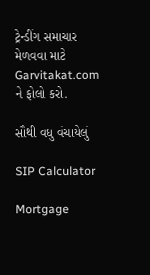ટ્રેન્ડીંગ સમાચાર મેળવવા માટે Garvitakat.com ને ફોલો કરો.

સૌથી વધુ વંચાયેલું

SIP Calculator

Mortgage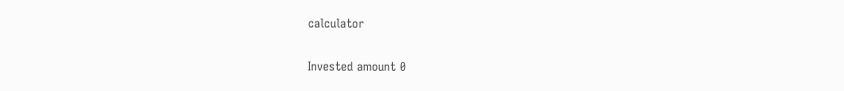calculator

Invested amount 0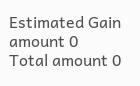Estimated Gain amount 0
Total amount 0